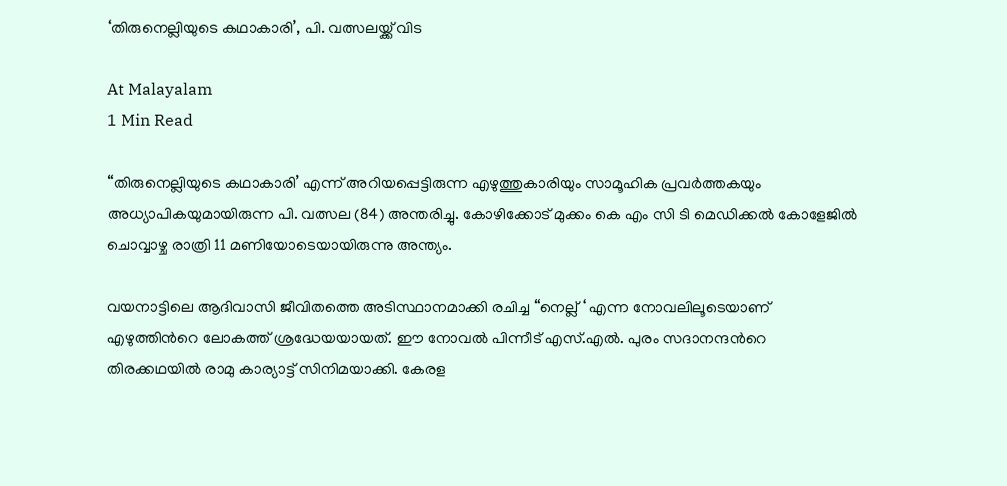‘തിരുനെല്ലിയുടെ കഥാകാരി’, പി. വത്സലയ്ക്ക് വിട

At Malayalam
1 Min Read

“തിരുനെല്ലിയുടെ കഥാകാരി’ എന്ന് അറിയപ്പെട്ടിരുന്ന എഴുത്തുകാരിയും സാമൂഹിക പ്രവര്‍ത്തകയും അധ്യാപികയുമായിരുന്ന പി. വത്സല (84) അന്തരിച്ചു. കോഴിക്കോട് മുക്കം കെ എം സി ടി മെഡിക്കല്‍ കോളേജില്‍ ചൊവ്വാഴ്ച രാത്രി 11 മണിയോടെയായിരുന്നു അന്ത്യം.

വയനാട്ടിലെ ആദിവാസി ജീവിതത്തെ അടിസ്ഥാനമാക്കി രചിച്ച “നെല്ല് ‘ എന്ന നോവലിലൂടെയാണ് എഴുത്തിന്‍റെ ലോകത്ത് ശ്രദ്ധേയയായത്. ഈ നോവല്‍ പിന്നീട് എസ്.എല്‍. പുരം സദാനന്ദന്‍റെ തിരക്കഥയില്‍ രാമു കാര്യാട്ട് സിനിമയാക്കി. കേരള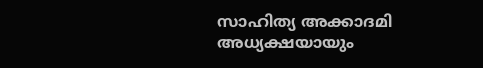സാഹിത്യ അക്കാദമി അധ്യക്ഷയായും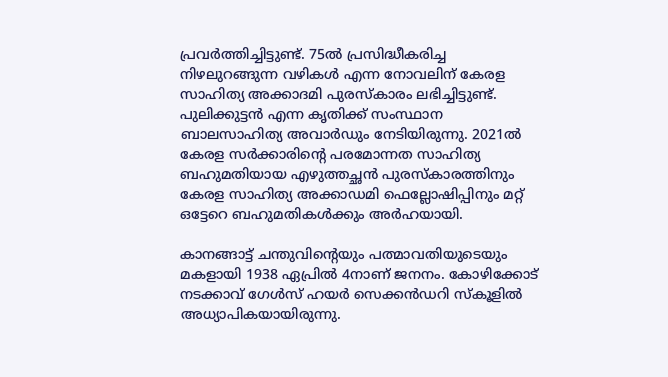പ്രവർത്തിച്ചിട്ടുണ്ട്. 75ൽ പ്രസിദ്ധീകരിച്ച നിഴലുറങ്ങുന്ന വഴികള്‍ എന്ന നോവലിന് കേരള സാഹിത്യ അക്കാദമി പുരസ്‌കാരം ലഭിച്ചിട്ടുണ്ട്. പുലിക്കുട്ടന്‍ എന്ന കൃതിക്ക് സംസ്ഥാന ബാലസാഹിത്യ അവാര്‍ഡും നേടിയിരുന്നു. 2021ല്‍ കേരള സര്‍ക്കാരിന്‍റെ പരമോന്നത സാഹിത്യ ബഹുമതിയായ എഴുത്തച്ഛന്‍ പുരസ്‌കാരത്തിനും കേരള സാഹിത്യ അക്കാഡമി ഫെല്ലോഷിപ്പിനും മറ്റ് ഒട്ടേറെ ബഹുമതികൾക്കും അര്‍ഹയായി.

കാനങ്ങാട്ട് ചന്തുവിന്‍റെയും പത്മാവതിയുടെയും മകളായി 1938 ഏപ്രില്‍ 4നാണ് ജനനം. കോഴിക്കോട് നടക്കാവ് ഗേള്‍സ് ഹയർ സെക്കൻഡറി സ്‌കൂളില്‍ അധ്യാപികയായിരുന്നു.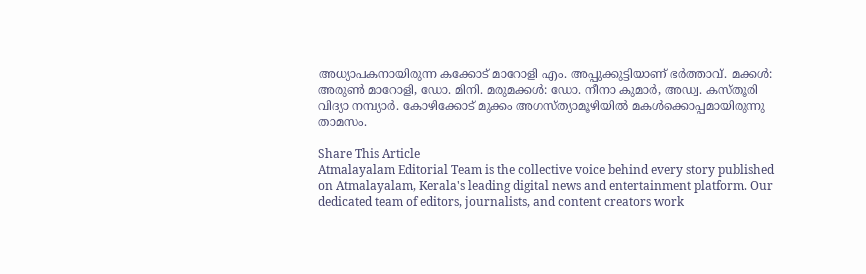അധ്യാപകനായിരുന്ന കക്കോട് മാറോളി എം. അപ്പുക്കുട്ടിയാണ് ഭര്‍ത്താവ്. മക്കള്‍: അരുണ്‍ മാറോളി, ഡോ. മിനി. മരുമക്കള്‍: ഡോ. നീനാ കുമാര്‍, അഡ്വ. കസ്തൂരി വിദ്യാ നമ്പ്യാര്‍. കോഴിക്കോട് മുക്കം അഗസ്ത്യാമൂഴിയിൽ മകൾക്കൊപ്പമായിരുന്നു താമസം.

Share This Article
Atmalayalam Editorial Team is the collective voice behind every story published on Atmalayalam, Kerala's leading digital news and entertainment platform. Our dedicated team of editors, journalists, and content creators work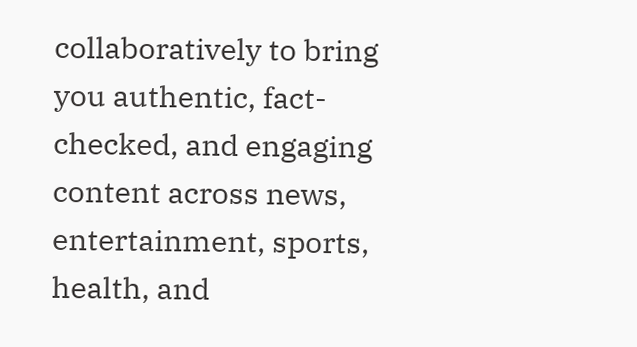collaboratively to bring you authentic, fact-checked, and engaging content across news, entertainment, sports, health, and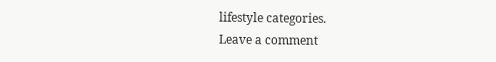lifestyle categories.
Leave a comment